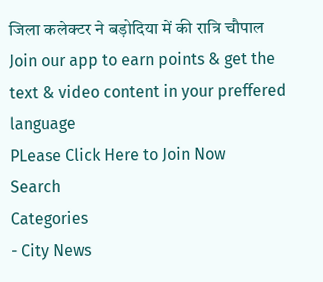जिला कलेक्टर ने बड़ोदिया में की रात्रि चौपाल
Join our app to earn points & get the text & video content in your preffered language
PLease Click Here to Join Now
Search
Categories
- City News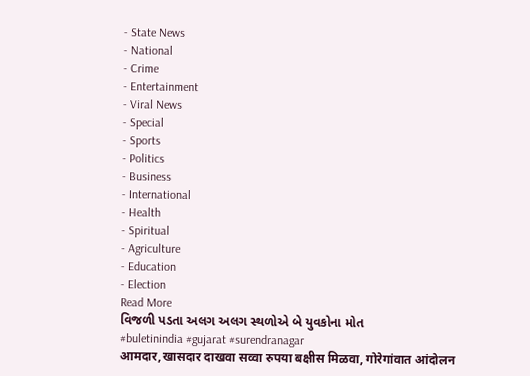- State News
- National
- Crime
- Entertainment
- Viral News
- Special
- Sports
- Politics
- Business
- International
- Health
- Spiritual
- Agriculture
- Education
- Election
Read More
વિજળી પડતા અલગ અલગ સ્થળોએ બે યુવકોના મોત
#buletinindia #gujarat #surendranagar
आमदार,खासदार दाखवा सव्वा रुपया बक्षीस मिळवा, गोरेगांवात आंदोलन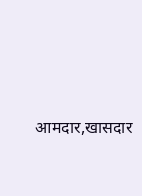आमदार,खासदार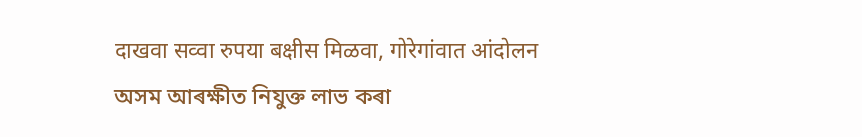दाखवा सव्वा रुपया बक्षीस मिळवा, गोरेगांवात आंदोलन
অসম আৰক্ষীত নিযুক্ত লাভ কৰা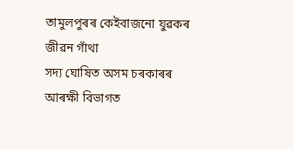তামুলপুৰৰ কেইবাজনো যুৱকৰ জীৱন গাঁথা
সদ্য ঘোষিত অসম চৰকাৰৰ আৰক্ষী বিভাগত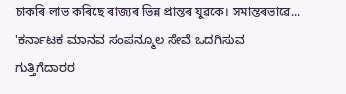চাকৰি লাভ কৰিছে ৰাজ্যৰ ভিন্ন প্ৰান্তৰ যুৱকে। সমান্তৰভাৱে...
'ಕರ್ನಾಟಕ ಮಾನವ ಸಂಪನ್ಮೂಲ ಸೇವೆ ಒದಗಿಸುವ ಗುತ್ತಿಗೆದಾರರ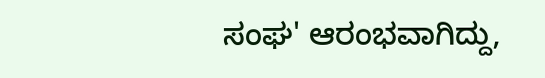ಸಂಘ' ಆರಂಭವಾಗಿದ್ದು,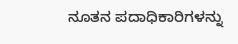ನೂತನ ಪದಾಧಿಕಾರಿಗಳನ್ನು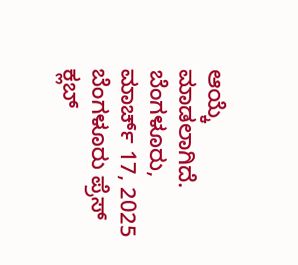ಆಯ್ಕೆ ಮಾಡಲಾಗಿದೆ.
ಬೆಂಗಳೂರು, ಮಾರ್ಚ್ 17, 2025
ಬೆಂಗಳೂರು ಪ್ರೆಸ್ ಕ್ಲಬ್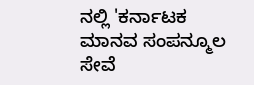ನಲ್ಲಿ 'ಕರ್ನಾಟಕ ಮಾನವ ಸಂಪನ್ಮೂಲ ಸೇವೆ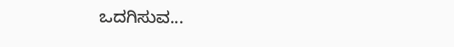ಒದಗಿಸುವ...